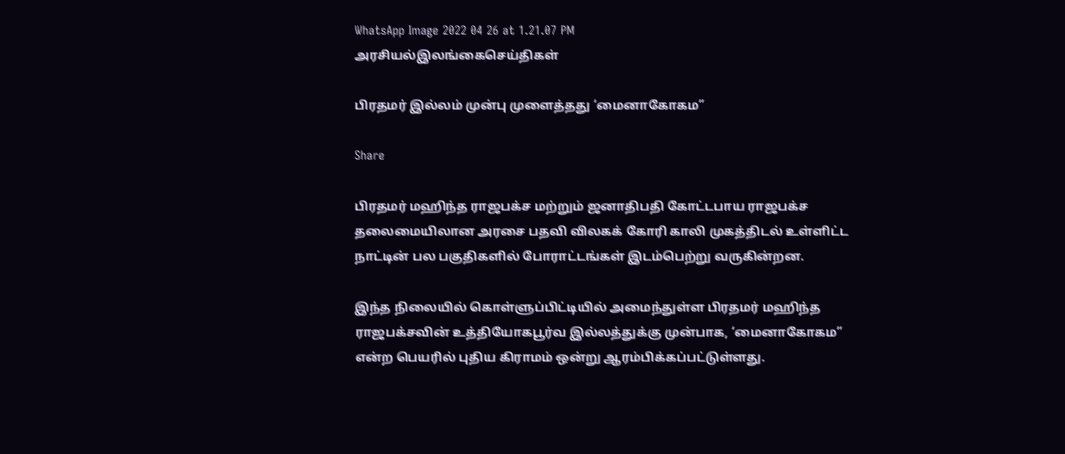WhatsApp Image 2022 04 26 at 1.21.07 PM
அரசியல்இலங்கைசெய்திகள்

பிரதமர் இல்லம் முன்பு முளைத்தது ‘மைனாகோகம”

Share

பிரதமர் மஹிந்த ராஜபக்ச மற்றும் ஜனாதிபதி கோட்டபாய ராஜபக்ச தலைமையிலான அரசை பதவி விலகக் கோரி காலி முகத்திடல் உள்ளிட்ட நாட்டின் பல பகுதிகளில் போராட்டங்கள் இடம்பெற்று வருகின்றன.

இந்த நிலையில் கொள்ளுப்பிட்டியில் அமைந்துள்ள பிரதமர் மஹிந்த ராஜபக்சவின் உத்தியோகபூர்வ இல்லத்துக்கு முன்பாக, ‘மைனாகோகம” என்ற பெயரில் புதிய கிராமம் ஒன்று ஆரம்பிக்கப்பட்டுள்ளது.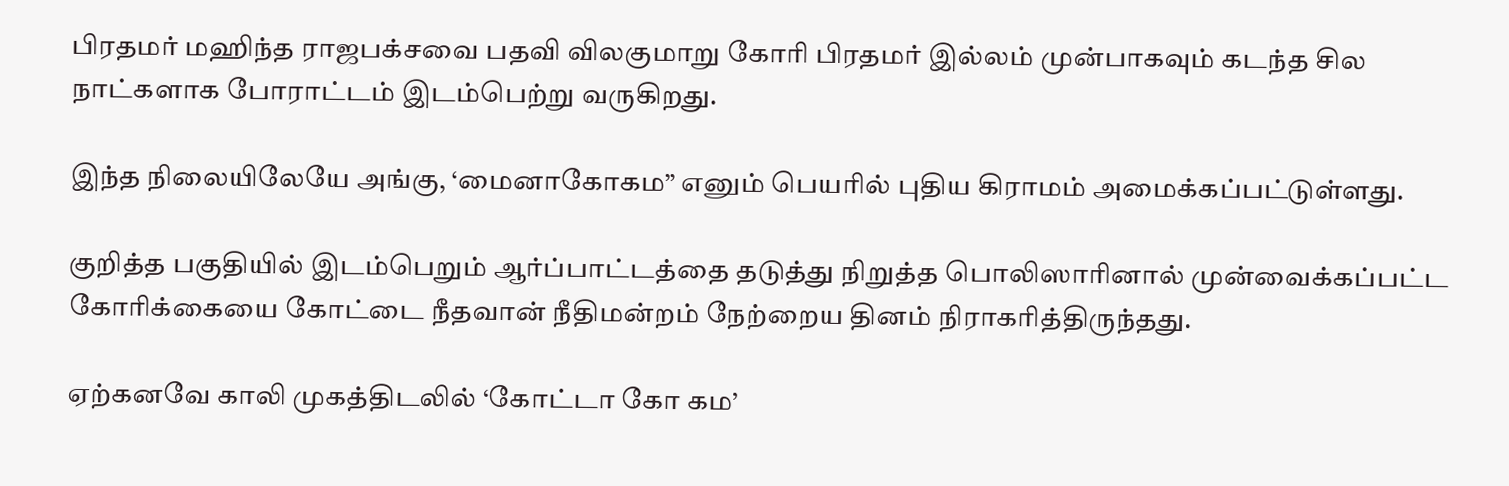பிரதமர் மஹிந்த ராஜபக்சவை பதவி விலகுமாறு கோரி பிரதமர் இல்லம் முன்பாகவும் கடந்த சில நாட்களாக போராட்டம் இடம்பெற்று வருகிறது.

இந்த நிலையிலேயே அங்கு, ‘மைனாகோகம” எனும் பெயரில் புதிய கிராமம் அமைக்கப்பட்டுள்ளது.

குறித்த பகுதியில் இடம்பெறும் ஆர்ப்பாட்டத்தை தடுத்து நிறுத்த பொலிஸாரினால் முன்வைக்கப்பட்ட கோரிக்கையை கோட்டை நீதவான் நீதிமன்றம் நேற்றைய தினம் நிராகரித்திருந்தது.

ஏற்கனவே காலி முகத்திடலில் ‘கோட்டா கோ கம’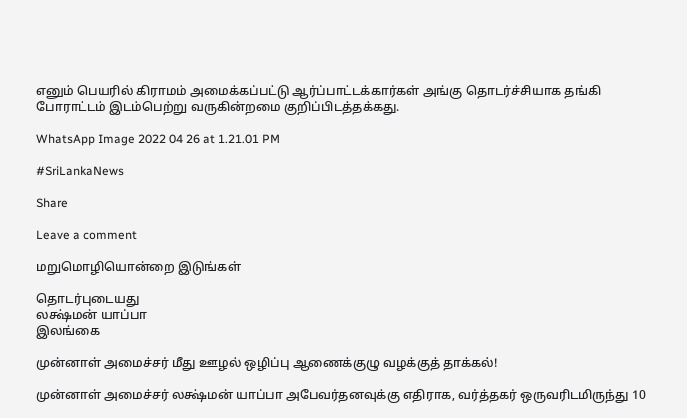எனும் பெயரில் கிராமம் அமைக்கப்பட்டு ஆர்ப்பாட்டக்கார்கள் அங்கு தொடர்ச்சியாக தங்கி போராட்டம் இடம்பெற்று வருகின்றமை குறிப்பிடத்தக்கது.

WhatsApp Image 2022 04 26 at 1.21.01 PM

#SriLankaNews

Share

Leave a comment

மறுமொழியொன்றை இடுங்கள்

தொடர்புடையது
லக்ஷ்மன் யாப்பா
இலங்கை

முன்னாள் அமைச்சர் மீது ஊழல் ஒழிப்பு ஆணைக்குழு வழக்குத் தாக்கல்!

முன்னாள் அமைச்சர் லக்ஷ்மன் யாப்பா அபேவர்தனவுக்கு எதிராக, வர்த்தகர் ஒருவரிடமிருந்து 10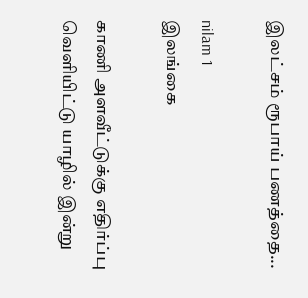இலட்சம் ரூபாய் பணத்தை...

nilam 1
இலங்கை

காணி அளவீட்டுக்கு எதிர்ப்பு வெளியிட்டு யாழில் இன்று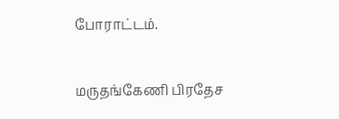போராட்டம்.

மருதங்கேணி பிரதேச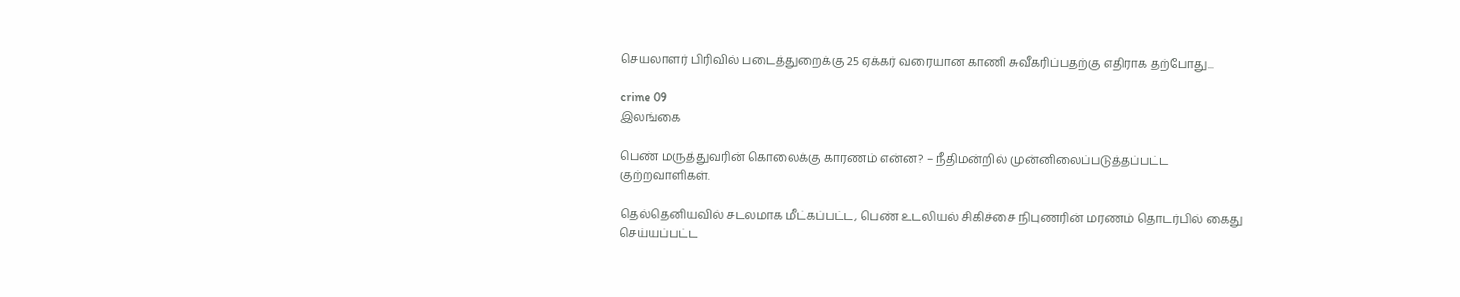செயலாளர் பிரிவில் படைத்துறைக்கு 25 ஏக்கர் வரையான காணி சுவீகரிப்பதற்கு எதிராக தற்போது...

crime 09
இலங்கை

பெண் மருத்துவரின் கொலைக்கு காரணம் என்ன? – நீதிமன்றில் முன்னிலைப்படுத்தப்பட்ட குற்றவாளிகள்.

தெல்தெனியவில் சடலமாக மீட்கப்பட்ட, பெண் உடலியல் சிகிச்சை நிபுணரின் மரணம் தொடர்பில் கைது செய்யப்பட்ட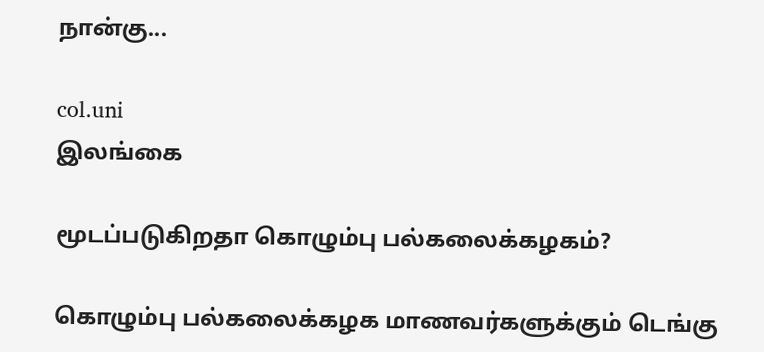நான்கு...

col.uni
இலங்கை

மூடப்படுகிறதா கொழும்பு பல்கலைக்கழகம்?

கொழும்பு பல்கலைக்கழக மாணவர்களுக்கும் டெங்கு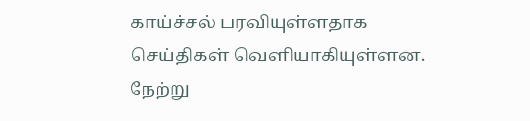காய்ச்சல் பரவியுள்ளதாக செய்திகள் வெளியாகியுள்ளன. நேற்று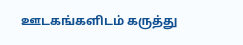ஊடகங்களிடம் கருத்து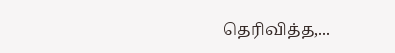தெரிவித்த,...